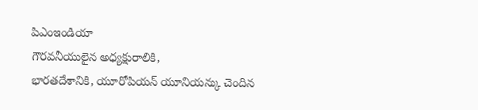పిఎంఇండియా
గౌరవనీయులైన అధ్యక్షురాలికి,
భారతదేశానికి, యూరోపియన్ యూనియన్కు చెందిన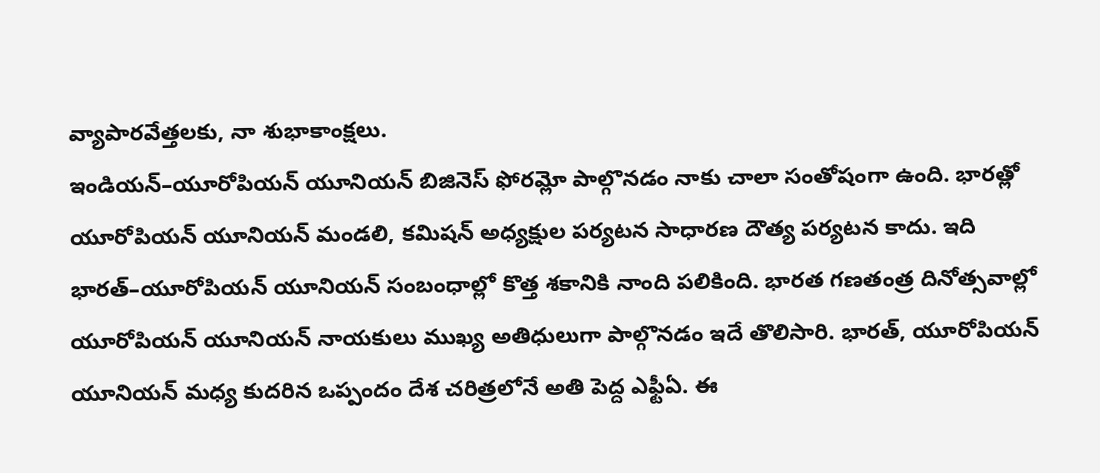వ్యాపారవేత్తలకు, నా శుభాకాంక్షలు.
ఇండియన్–యూరోపియన్ యూనియన్ బిజినెస్ ఫోరమ్లో పాల్గొనడం నాకు చాలా సంతోషంగా ఉంది. భారత్లో యూరోపియన్ యూనియన్ మండలి, కమిషన్ అధ్యక్షుల పర్యటన సాధారణ దౌత్య పర్యటన కాదు. ఇది భారత్–యూరోపియన్ యూనియన్ సంబంధాల్లో కొత్త శకానికి నాంది పలికింది. భారత గణతంత్ర దినోత్సవాల్లో యూరోపియన్ యూనియన్ నాయకులు ముఖ్య అతిధులుగా పాల్గొనడం ఇదే తొలిసారి. భారత్, యూరోపియన్ యూనియన్ మధ్య కుదరిన ఒప్పందం దేశ చరిత్రలోనే అతి పెద్ద ఎఫ్టీఏ. ఈ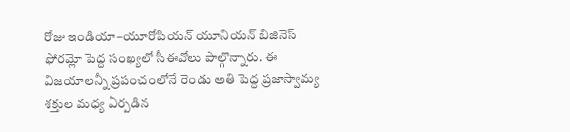రోజు ఇండియా–యూరోపియన్ యూనియన్ బిజినెస్ ఫోరమ్లో పెద్ద సంఖ్యలో సీఈవోలు పాల్గొన్నారు. ఈ విజయాలన్నీ ప్రపంచంలోనే రెండు అతి పెద్ద ప్రజాస్వామ్య శక్తుల మధ్య ఏర్పడిన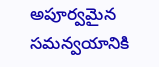అపూర్వమైన సమన్వయానికి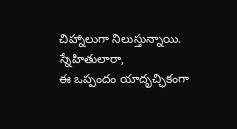చిహ్నాలుగా నిలుస్తున్నాయి.
స్నేహితులారా,
ఈ ఒప్పందం యాదృచ్ఛికంగా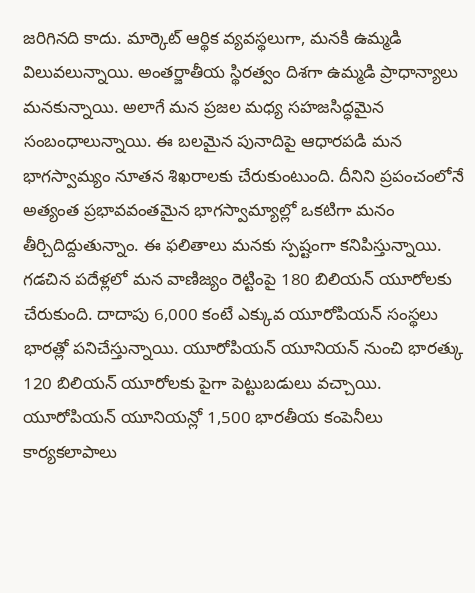జరిగినది కాదు. మార్కెట్ ఆర్థిక వ్యవస్థలుగా, మనకి ఉమ్మడి విలువలున్నాయి. అంతర్జాతీయ స్థిరత్వం దిశగా ఉమ్మడి ప్రాధాన్యాలు మనకున్నాయి. అలాగే మన ప్రజల మధ్య సహజసిద్ధమైన సంబంధాలున్నాయి. ఈ బలమైన పునాదిపై ఆధారపడి మన భాగస్వామ్యం నూతన శిఖరాలకు చేరుకుంటుంది. దీనిని ప్రపంచంలోనే అత్యంత ప్రభావవంతమైన భాగస్వామ్యాల్లో ఒకటిగా మనం తీర్చిదిద్దుతున్నాం. ఈ ఫలితాలు మనకు స్పష్టంగా కనిపిస్తున్నాయి. గడచిన పదేళ్లలో మన వాణిజ్యం రెట్టింపై 180 బిలియన్ యూరోలకు చేరుకుంది. దాదాపు 6,000 కంటే ఎక్కువ యూరోపియన్ సంస్థలు భారత్లో పనిచేస్తున్నాయి. యూరోపియన్ యూనియన్ నుంచి భారత్కు 120 బిలియన్ యూరోలకు పైగా పెట్టుబడులు వచ్చాయి. యూరోపియన్ యూనియన్లో 1,500 భారతీయ కంపెనీలు కార్యకలాపాలు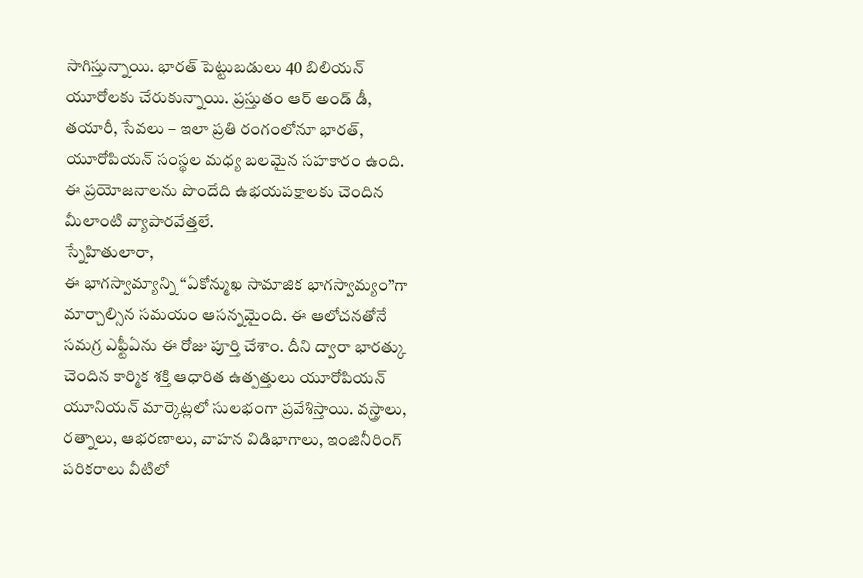సాగిస్తున్నాయి. భారత్ పెట్టుబడులు 40 బిలియన్ యూరోలకు చేరుకున్నాయి. ప్రస్తుతం ఆర్ అండ్ డీ, తయారీ, సేవలు – ఇలా ప్రతి రంగంలోనూ భారత్, యూరోపియన్ సంస్థల మధ్య బలమైన సహకారం ఉంది. ఈ ప్రయోజనాలను పొందేది ఉభయపక్షాలకు చెందిన మీలాంటి వ్యాపారవేత్తలే.
స్నేహితులారా,
ఈ భాగస్వామ్యాన్ని ‘‘ఏకోన్ముఖ సామాజిక భాగస్వామ్యం’’గా మార్చాల్సిన సమయం ఆసన్నమైంది. ఈ ఆలోచనతోనే సమగ్ర ఎఫ్టీఏను ఈ రోజు పూర్తి చేశాం. దీని ద్వారా భారత్కు చెందిన కార్మిక శక్తి ఆధారిత ఉత్పత్తులు యూరోపియన్ యూనియన్ మార్కెట్లలో సులభంగా ప్రవేశిస్తాయి. వస్త్రాలు, రత్నాలు, ఆభరణాలు, వాహన విడిభాగాలు, ఇంజినీరింగ్ పరికరాలు వీటిలో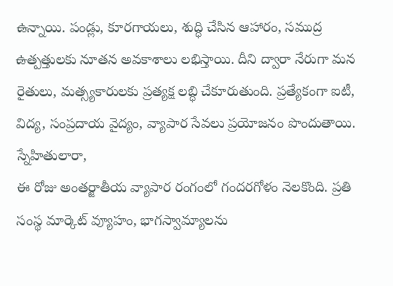ఉన్నాయి. పండ్లు, కూరగాయలు, శుద్ధి చేసిన ఆహారం, సముద్ర ఉత్పత్తులకు నూతన అవకాశాలు లభిస్తాయి. దీని ద్వారా నేరుగా మన రైతులు, మత్స్యకారులకు ప్రత్యక్ష లబ్ధి చేకూరుతుంది. ప్రత్యేకంగా ఐటీ, విద్య, సంప్రదాయ వైద్యం, వ్యాపార సేవలు ప్రయోజనం పొందుతాయి.
స్నేహితులారా,
ఈ రోజు అంతర్జాతీయ వ్యాపార రంగంలో గందరగోళం నెలకొంది. ప్రతి సంస్థ మార్కెట్ వ్యూహం, భాగస్వామ్యాలను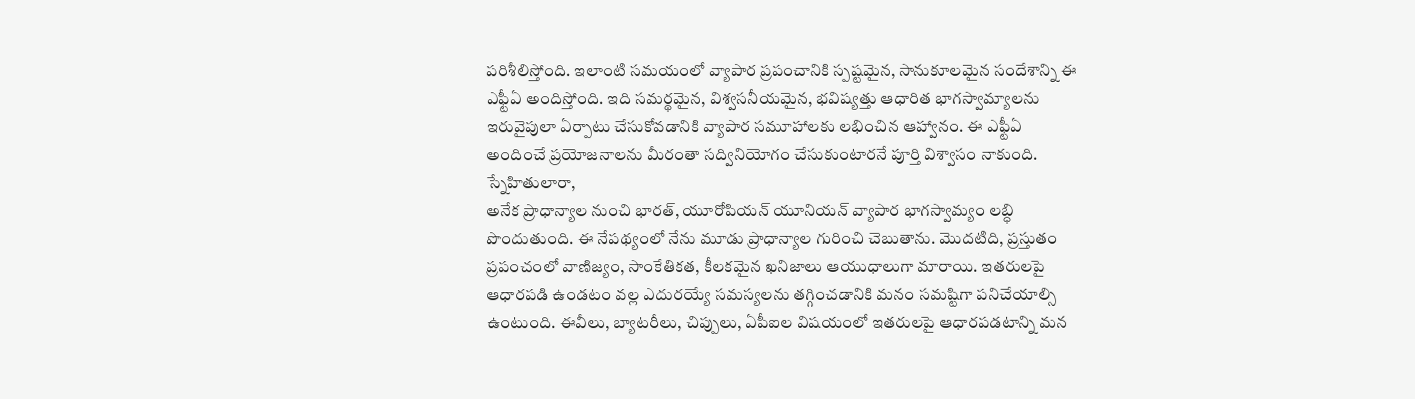పరిశీలిస్తోంది. ఇలాంటి సమయంలో వ్యాపార ప్రపంచానికి స్పష్టమైన, సానుకూలమైన సందేశాన్ని ఈ ఎఫ్టీఏ అందిస్తోంది. ఇది సమర్థమైన, విశ్వసనీయమైన, భవిష్యత్తు ఆధారిత భాగస్వామ్యాలను ఇరువైపులా ఏర్పాటు చేసుకోవడానికి వ్యాపార సమూహాలకు లభించిన ఆహ్వానం. ఈ ఎఫ్టీఏ అందించే ప్రయోజనాలను మీరంతా సద్వినియోగం చేసుకుంటారనే పూర్తి విశ్వాసం నాకుంది.
స్నేహితులారా,
అనేక ప్రాధాన్యాల నుంచి భారత్, యూరోపియన్ యూనియన్ వ్యాపార భాగస్వామ్యం లబ్ధి పొందుతుంది. ఈ నేపథ్యంలో నేను మూడు ప్రాధాన్యాల గురించి చెబుతాను. మొదటిది, ప్రస్తుతం ప్రపంచంలో వాణిజ్యం, సాంకేతికత, కీలకమైన ఖనిజాలు ఆయుధాలుగా మారాయి. ఇతరులపై ఆధారపడి ఉండటం వల్ల ఎదురయ్యే సమస్యలను తగ్గించడానికి మనం సమష్టిగా పనిచేయాల్సి ఉంటుంది. ఈవీలు, బ్యాటరీలు, చిప్పులు, ఏపీఐల విషయంలో ఇతరులపై ఆధారపడటాన్ని మన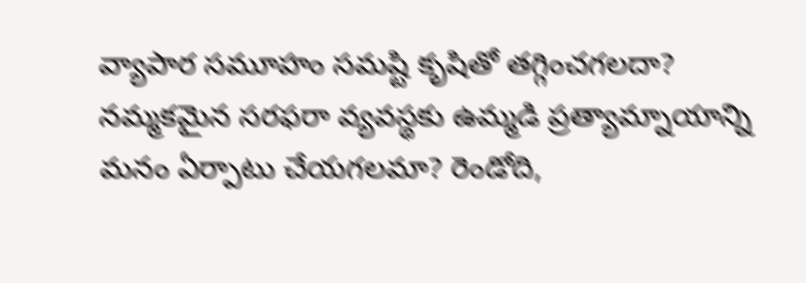వ్యాపార సమూహం సమష్టి కృషితో తగ్గించగలదా? నమ్మకమైన సరఫరా వ్యవస్థకు ఉమ్మడి ప్రత్యామ్నాయాన్ని మనం ఏర్పాటు చేయగలమా? రెండోది,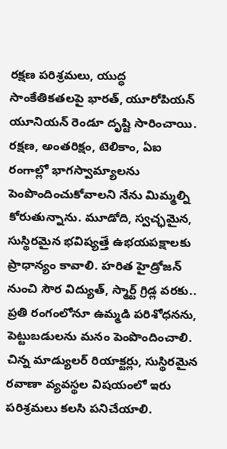రక్షణ పరిశ్రమలు, యుద్ధ సాంకేతికతలపై భారత్, యూరోపియన్ యూనియన్ రెండూ దృష్టి సారించాయి. రక్షణ, అంతరిక్షం, టెలికాం, ఏఐ రంగాల్లో భాగస్వామ్యాలను పెంపొందించుకోవాలని నేను మిమ్మల్ని కోరుతున్నాను. మూడోది, స్వచ్ఛమైన, సుస్థిరమైన భవిష్యత్తే ఉభయపక్షాలకు ప్రాధాన్యం కావాలి. హరిత హైడ్రోజన్ నుంచి సౌర విద్యుత్, స్మార్ట్ గ్రిడ్ల వరకు.. ప్రతి రంగంలోనూ ఉమ్మడి పరిశోధనను, పెట్టుబడులను మనం పెంపొందించాలి. చిన్న మాడ్యులర్ రియాక్టర్లు, సుస్థిరమైన రవాణా వ్యవస్థల విషయంలో ఇరు పరిశ్రమలు కలసి పనిచేయాలి.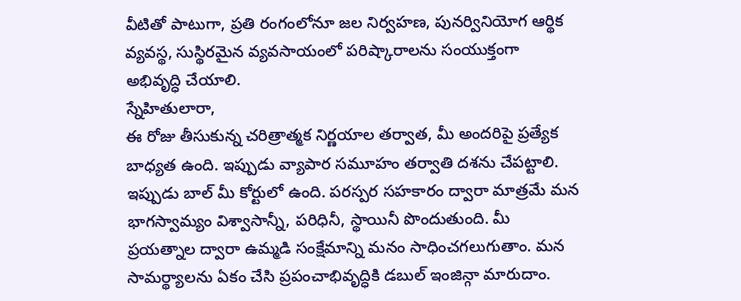వీటితో పాటుగా, ప్రతి రంగంలోనూ జల నిర్వహణ, పునర్వినియోగ ఆర్థిక వ్యవస్థ, సుస్థిరమైన వ్యవసాయంలో పరిష్కారాలను సంయుక్తంగా అభివృద్ధి చేయాలి.
స్నేహితులారా,
ఈ రోజు తీసుకున్న చరిత్రాత్మక నిర్ణయాల తర్వాత, మీ అందరిపై ప్రత్యేక బాధ్యత ఉంది. ఇప్పుడు వ్యాపార సమూహం తర్వాతి దశను చేపట్టాలి. ఇప్పుడు బాల్ మీ కోర్టులో ఉంది. పరస్పర సహకారం ద్వారా మాత్రమే మన భాగస్వామ్యం విశ్వాసాన్నీ, పరిధినీ, స్థాయినీ పొందుతుంది. మీ ప్రయత్నాల ద్వారా ఉమ్మడి సంక్షేమాన్ని మనం సాధించగలుగుతాం. మన సామర్థ్యాలను ఏకం చేసి ప్రపంచాభివృద్ధికి డబుల్ ఇంజిన్గా మారుదాం.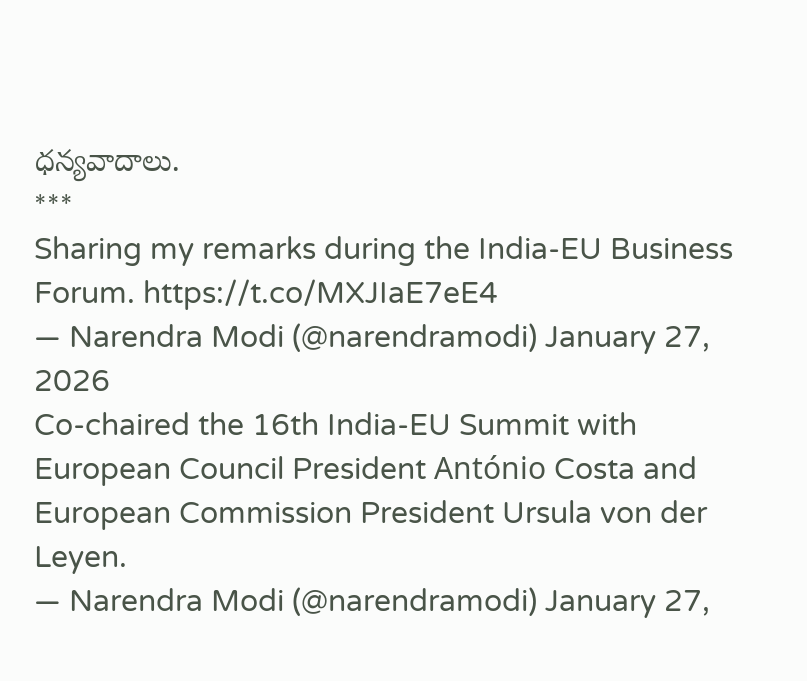ధన్యవాదాలు.
***
Sharing my remarks during the India-EU Business Forum. https://t.co/MXJIaE7eE4
— Narendra Modi (@narendramodi) January 27, 2026
Co-chaired the 16th India-EU Summit with European Council President António Costa and European Commission President Ursula von der Leyen.
— Narendra Modi (@narendramodi) January 27,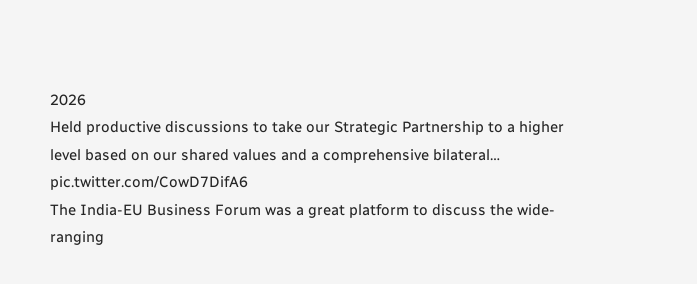2026
Held productive discussions to take our Strategic Partnership to a higher level based on our shared values and a comprehensive bilateral… pic.twitter.com/CowD7DifA6
The India-EU Business Forum was a great platform to discuss the wide-ranging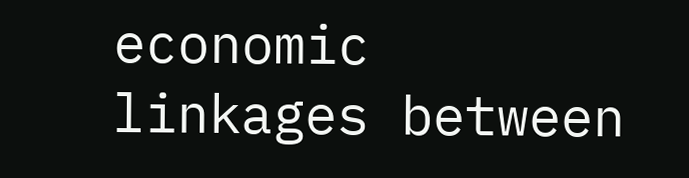economic linkages between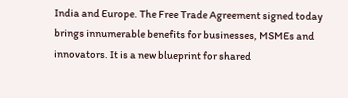India and Europe. The Free Trade Agreement signed today brings innumerable benefits for businesses, MSMEs and innovators. It is a new blueprint for shared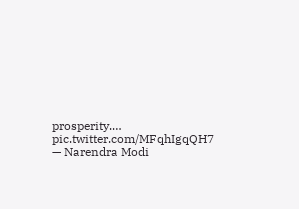prosperity.… pic.twitter.com/MFqhIgqQH7
— Narendra Modi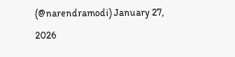(@narendramodi) January 27, 2026